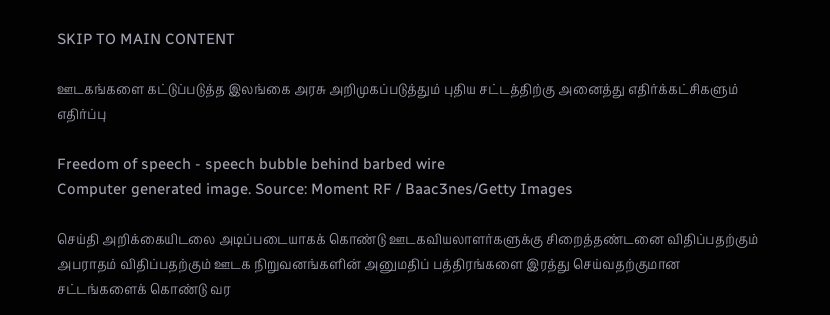SKIP TO MAIN CONTENT

ஊடகங்களை கட்டுப்படுத்த இலங்கை அரசு அறிமுகப்படுத்தும் புதிய சட்டத்திற்கு அனைத்து எதிர்க்கட்சிகளும் எதிர்ப்பு

Freedom of speech - speech bubble behind barbed wire
Computer generated image. Source: Moment RF / Baac3nes/Getty Images

செய்தி அறிக்கையிடலை அடிப்படையாகக் கொண்டு ஊடகவியலாளர்களுக்கு சிறைத்தண்டனை விதிப்பதற்கும் அபராதம் விதிப்பதற்கும் ஊடக நிறுவனங்களின் அனுமதிப் பத்திரங்களை இரத்து செய்வதற்குமான சட்டங்களைக் கொண்டு வர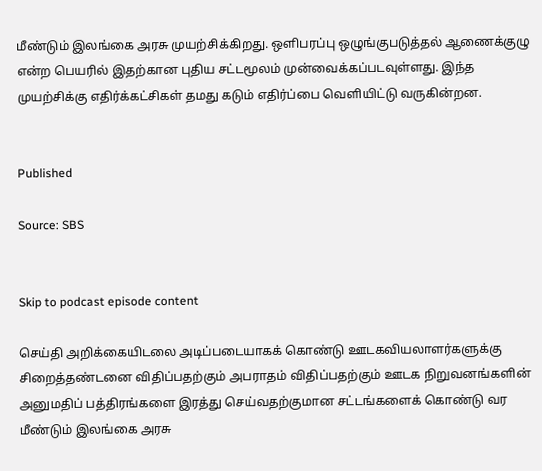மீண்டும் இலங்கை அரசு முயற்சிக்கிறது. ஔிபரப்பு ஒழுங்குபடுத்தல் ஆணைக்குழு என்ற பெயரில் இதற்கான புதிய சட்டமூலம் முன்வைக்கப்படவுள்ளது. இந்த முயற்சிக்கு எதிர்க்கட்சிகள் தமது கடும் எதிர்ப்பை வெளியிட்டு வருகின்றன.


Published

Source: SBS


Skip to podcast episode content

செய்தி அறிக்கையிடலை அடிப்படையாகக் கொண்டு ஊடகவியலாளர்களுக்கு சிறைத்தண்டனை விதிப்பதற்கும் அபராதம் விதிப்பதற்கும் ஊடக நிறுவனங்களின் அனுமதிப் பத்திரங்களை இரத்து செய்வதற்குமான சட்டங்களைக் கொண்டு வர மீண்டும் இலங்கை அரசு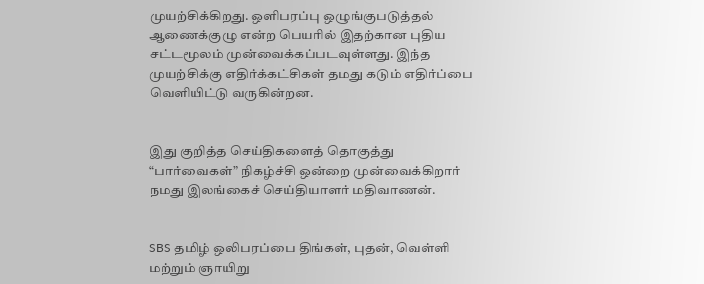முயற்சிக்கிறது. ஔிபரப்பு ஒழுங்குபடுத்தல் ஆணைக்குழு என்ற பெயரில் இதற்கான புதிய சட்டமூலம் முன்வைக்கப்படவுள்ளது. இந்த முயற்சிக்கு எதிர்க்கட்சிகள் தமது கடும் எதிர்ப்பை வெளியிட்டு வருகின்றன.


இது குறித்த செய்திகளைத் தொகுத்து “பார்வைகள்” நிகழ்ச்சி ஒன்றை முன்வைக்கிறார் நமது இலங்கைச் செய்தியாளர் மதிவாணன்.


SBS தமிழ் ஒலிபரப்பை திங்கள், புதன், வெள்ளி மற்றும் ஞாயிறு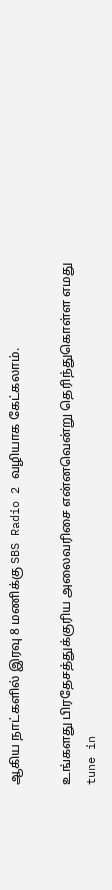ஆகிய நாட்களில் இரவு 8 மணிக்கு SBS Radio 2 வழியாக கேட்கலாம்.

உங்களது பிரதேசத்துக்குரிய அலைவரிசை என்னவென்று தெரிந்துகொள்ள எமது tune in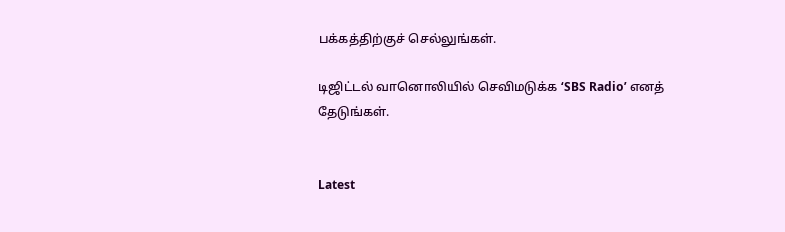பக்கத்திற்குச் செல்லுங்கள்.

டிஜிட்டல் வானொலியில் செவிமடுக்க ‘SBS Radio’ எனத் தேடுங்கள்.


Latest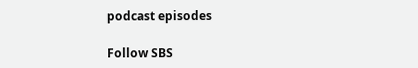podcast episodes

Follow SBS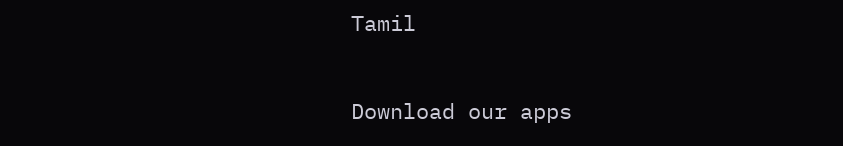Tamil

Download our apps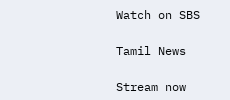Watch on SBS

Tamil News

Stream now